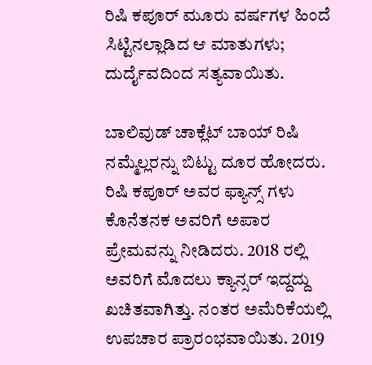ರಿಷಿ ಕಪೂರ್ ಮೂರು ವರ್ಷಗಳ ಹಿಂದೆ ಸಿಟ್ಟಿನಲ್ಲಾಡಿದ ಆ ಮಾತುಗಳು; ದುರ್ದೈವದಿಂದ ಸತ್ಯವಾಯಿತು.

ಬಾಲಿವುಡ್ ಚಾಕ್ಲೆಟ್ ಬಾಯ್ ರಿಷಿ ನಮ್ಮೆಲ್ಲರನ್ನು ಬಿಟ್ಟು ದೂರ ಹೋದರು. ರಿಷಿ ಕಪೂರ್ ಅವರ ಫ್ಯಾನ್ಸ್ ಗಳು ಕೊನೆತನಕ ಅವರಿಗೆ ಅಪಾರ ಪ್ರೇಮವನ್ನು ನೀಡಿದರು. 2018 ರಲ್ಲಿ ಅವರಿಗೆ ಮೊದಲು ಕ್ಯಾನ್ಸರ್ ಇದ್ದದ್ದು ಖಚಿತವಾಗಿತ್ತು. ನಂತರ ಅಮೆರಿಕೆಯಲ್ಲಿ ಉಪಚಾರ ಪ್ರಾರಂಭವಾಯಿತು. 2019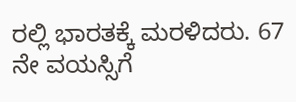ರಲ್ಲಿ ಭಾರತಕ್ಕೆ ಮರಳಿದರು. 67 ನೇ ವಯಸ್ಸಿಗೆ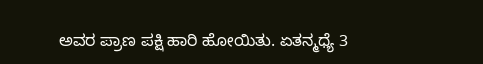ಅವರ ಪ್ರಾಣ ಪಕ್ಷಿ ಹಾರಿ ಹೋಯಿತು. ಏತನ್ಮಧ್ಯೆ 3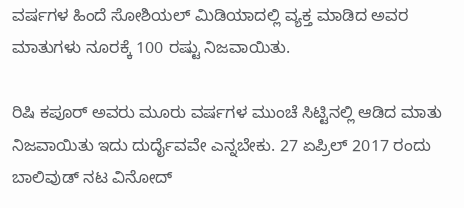ವರ್ಷಗಳ ಹಿಂದೆ ಸೋಶಿಯಲ್ ಮಿಡಿಯಾದಲ್ಲಿ ವ್ಯಕ್ತ ಮಾಡಿದ ಅವರ ಮಾತುಗಳು ನೂರಕ್ಕೆ 100 ರಷ್ಟು ನಿಜವಾಯಿತು.

ರಿಷಿ ಕಪೂರ್ ಅವರು ಮೂರು ವರ್ಷಗಳ ಮುಂಚೆ ಸಿಟ್ಟಿನಲ್ಲಿ ಆಡಿದ ಮಾತು ನಿಜವಾಯಿತು ಇದು ದುರ್ದೈವವೇ ಎನ್ನಬೇಕು. 27 ಏಪ್ರಿಲ್ 2017 ರಂದು ಬಾಲಿವುಡ್ ನಟ ವಿನೋದ್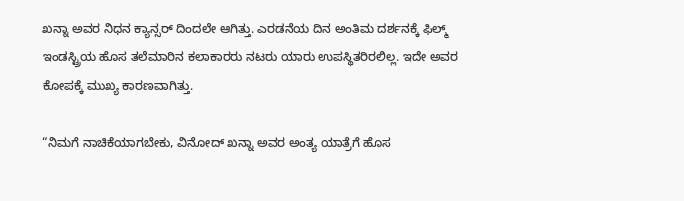ಖನ್ನಾ ಅವರ ನಿಧನ ಕ್ಯಾನ್ಸರ್ ದಿಂದಲೇ ಆಗಿತ್ತು. ಎರಡನೆಯ ದಿನ ಅಂತಿಮ ದರ್ಶನಕ್ಕೆ ಫಿಲ್ಮ್ ಇಂಡಸ್ಟ್ರಿಯ ಹೊಸ ತಲೆಮಾರಿನ ಕಲಾಕಾರರು ನಟರು ಯಾರು ಉಪಸ್ಥಿತರಿರಲಿಲ್ಲ. ಇದೇ ಅವರ ಕೋಪಕ್ಕೆ ಮುಖ್ಯ ಕಾರಣವಾಗಿತ್ತು.

“ನಿಮಗೆ ನಾಚಿಕೆಯಾಗಬೇಕು, ವಿನೋದ್ ಖನ್ನಾ ಅವರ ಅಂತ್ಯ ಯಾತ್ರೆಗೆ ಹೊಸ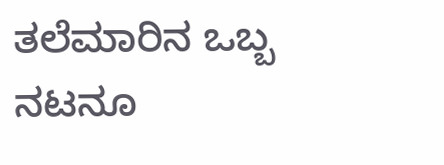ತಲೆಮಾರಿನ ಒಬ್ಬ ನಟನೂ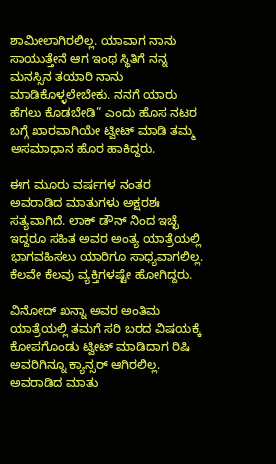ಶಾಮೀಲಾಗಿರಲಿಲ್ಲ. ಯಾವಾಗ ನಾನು ಸಾಯುತ್ತೇನೆ ಆಗ ಇಂಥ ಸ್ಥಿತಿಗೆ ನನ್ನ ಮನಸ್ಸಿನ ತಯಾರಿ ನಾನು ಮಾಡಿಕೊಳ್ಳಲೇಬೇಕು. ನನಗೆ ಯಾರು ಹೆಗಲು ಕೊಡಬೇಡಿ” ಎಂದು ಹೊಸ ನಟರ ಬಗ್ಗೆ ಖಾರವಾಗಿಯೇ ಟ್ವೀಟ್ ಮಾಡಿ ತಮ್ಮ ಅಸಮಾಧಾನ ಹೊರ ಹಾಕಿದ್ದರು.

ಈಗ ಮೂರು ವರ್ಷಗಳ ನಂತರ ಅವರಾಡಿದ ಮಾತುಗಳು ಅಕ್ಷರಶಃ ಸತ್ಯವಾಗಿದೆ. ಲಾಕ್ ಡೌನ್ ನಿಂದ ಇಚ್ಛೆ ಇದ್ದರೂ ಸಹಿತ ಅವರ ಅಂತ್ಯ ಯಾತ್ರೆಯಲ್ಲಿ ಭಾಗವಹಿಸಲು ಯಾರಿಗೂ ಸಾಧ್ಯವಾಗಲಿಲ್ಲ. ಕೆಲವೇ ಕೆಲವು ವ್ಯಕ್ತಿಗಳಷ್ಟೇ ಹೋಗಿದ್ದರು.

ವಿನೋದ್ ಖನ್ನಾ ಅವರ ಅಂತಿಮ ಯಾತ್ರೆಯಲ್ಲಿ ತಮಗೆ ಸರಿ ಬರದ ವಿಷಯಕ್ಕೆ ಕೋಪಗೊಂಡು ಟ್ವೀಟ್ ಮಾಡಿದಾಗ ರಿಷಿ ಅವರಿಗಿನ್ನೂ ಕ್ಯಾನ್ಸರ್ ಆಗಿರಲಿಲ್ಲ. ಅವರಾಡಿದ ಮಾತು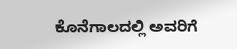ಕೊನೆಗಾಲದಲ್ಲಿ ಅವರಿಗೆ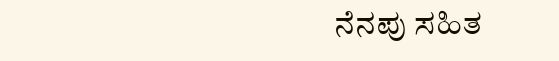ನೆನಪು ಸಹಿತ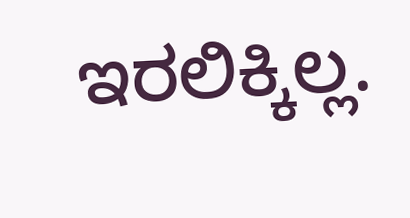ಇರಲಿಕ್ಕಿಲ್ಲ.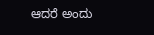ಆದರೆ ಅಂದು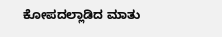ಕೋಪದಲ್ಲಾಡಿದ ಮಾತು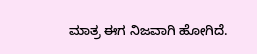ಮಾತ್ರ ಈಗ ನಿಜವಾಗಿ ಹೋಗಿದೆ.